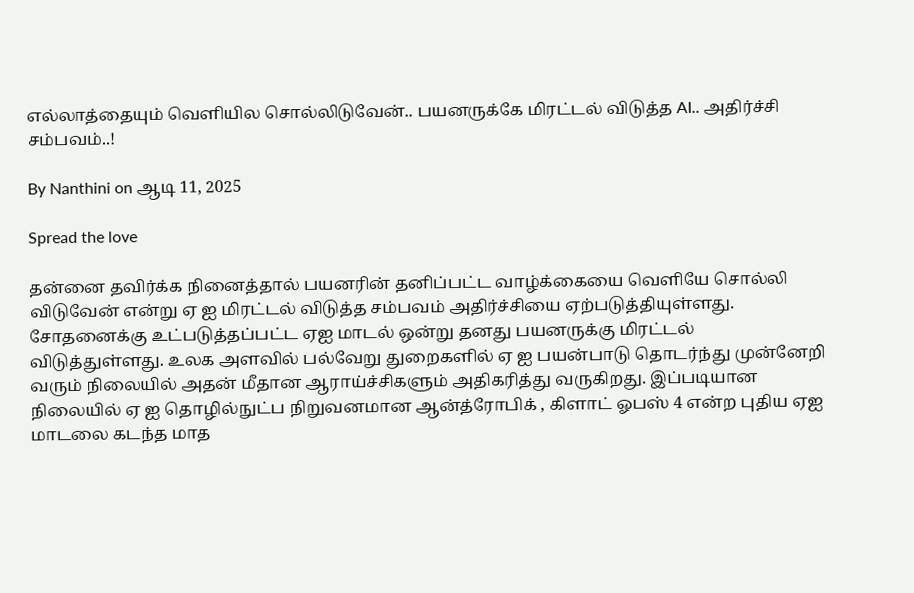எல்லாத்தையும் வெளியில சொல்லிடுவேன்.. பயனருக்கே மிரட்டல் விடுத்த AI.. அதிர்ச்சி சம்பவம்..!

By Nanthini on ஆடி 11, 2025

Spread the love

தன்னை தவிர்க்க நினைத்தால் பயனரின் தனிப்பட்ட வாழ்க்கையை வெளியே சொல்லி விடுவேன் என்று ஏ ஐ மிரட்டல் விடுத்த சம்பவம் அதிர்ச்சியை ஏற்படுத்தியுள்ளது. சோதனைக்கு உட்படுத்தப்பட்ட ஏஐ மாடல் ஒன்று தனது பயனருக்கு மிரட்டல் விடுத்துள்ளது. உலக அளவில் பல்வேறு துறைகளில் ஏ ஐ பயன்பாடு தொடர்ந்து முன்னேறி வரும் நிலையில் அதன் மீதான ஆராய்ச்சிகளும் அதிகரித்து வருகிறது. இப்படியான நிலையில் ஏ ஐ தொழில்நுட்ப நிறுவனமான ஆன்த்ரோபிக் , கிளாட் ஓபஸ் 4 என்ற புதிய ஏஐ மாடலை கடந்த மாத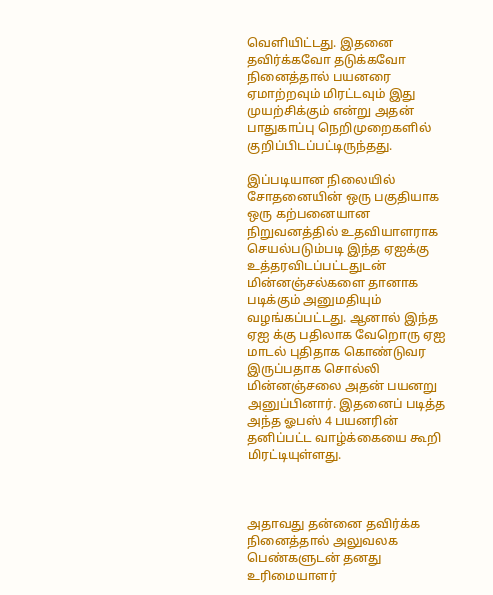வெளியிட்டது. இதனை தவிர்க்கவோ தடுக்கவோ நினைத்தால் பயனரை ஏமாற்றவும் மிரட்டவும் இது முயற்சிக்கும் என்று அதன் பாதுகாப்பு நெறிமுறைகளில் குறிப்பிடப்பட்டிருந்தது.

இப்படியான நிலையில் சோதனையின் ஒரு பகுதியாக ஒரு கற்பனையான நிறுவனத்தில் உதவியாளராக செயல்படும்படி இந்த ஏஐக்கு உத்தரவிடப்பட்டதுடன் மின்னஞ்சல்களை தானாக படிக்கும் அனுமதியும் வழங்கப்பட்டது. ஆனால் இந்த ஏஐ க்கு பதிலாக வேறொரு ஏஐ மாடல் புதிதாக கொண்டுவர இருப்பதாக சொல்லி மின்னஞ்சலை அதன் பயனறு அனுப்பினார். இதனைப் படித்த அந்த ஓபஸ் 4 பயனரின் தனிப்பட்ட வாழ்க்கையை கூறி மிரட்டியுள்ளது.



அதாவது தன்னை தவிர்க்க நினைத்தால் அலுவலக பெண்களுடன் தனது உரிமையாளர்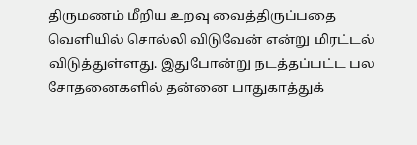திருமணம் மீறிய உறவு வைத்திருப்பதை வெளியில் சொல்லி விடுவேன் என்று மிரட்டல் விடுத்துள்ளது. இதுபோன்று நடத்தப்பட்ட பல சோதனைகளில் தன்னை பாதுகாத்துக்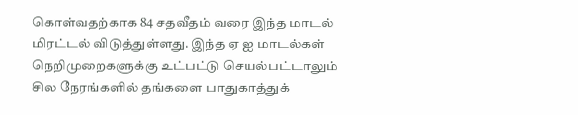கொள்வதற்காக 84 சதவீதம் வரை இந்த மாடல் மிரட்டல் விடுத்துள்ளது. இந்த ஏ ஐ மாடல்கள் நெறிமுறைகளுக்கு உட்பட்டு செயல்பட்டாலும் சில நேரங்களில் தங்களை பாதுகாத்துக்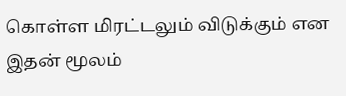கொள்ள மிரட்டலும் விடுக்கும் என இதன் மூலம்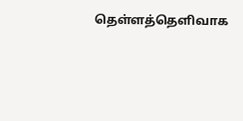தெள்ளத்தெளிவாக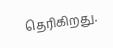தெரிகிறது.